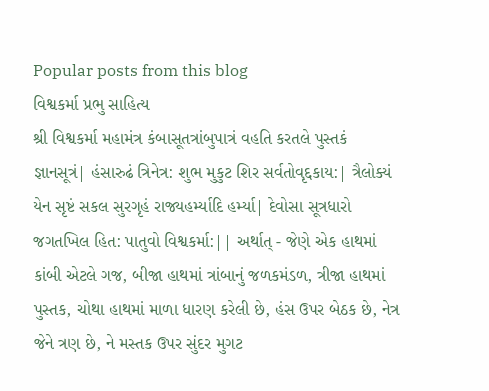Popular posts from this blog
વિશ્વકર્મા પ્રભુ સાહિત્ય
શ્રી વિશ્વકર્મા મહામંત્ર કંબાસૂતત્રાંબુપાત્રં વહતિ કરતલે પુસ્તકં જ્ઞાનસૂત્રં| હંસારુઢં ત્રિનેત્ર: શુભ મુકુટ શિર સર્વતોવૃદ્દકાય:| ત્રૈલોક્યં યેન સૃષ્ટં સકલ સુરગૃહં રાજ્યહર્મ્યાદિ હર્મ્યા| દેવોસા સૂત્રધારો જગતખિલ હિત: પાતુવો વિશ્વકર્મા:|| અર્થાત્ - જેણે એક હાથમાં કાંબી એટલે ગજ, બીજા હાથમાં ત્રાંબાનું જળકમંડળ, ત્રીજા હાથમાં પુસ્તક, ચોથા હાથમાં માળા ધારણ કરેલી છે, હંસ ઉપર બેઠક છે, નેત્ર જેને ત્રણ છે, ને મસ્તક ઉપર સુંદર મુગટ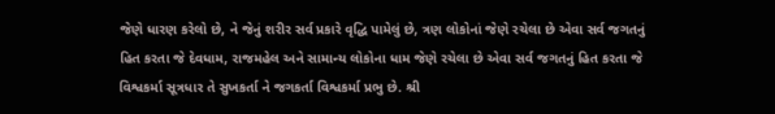જેણે ધારણ કરેલો છે, ને જેનું શરીર સર્વ પ્રકારે વૃદ્ધિ પામેલું છે, ત્રણ લોકોનાં જેણે રચેલા છે એવા સર્વ જગતનું હિત કરતા જે દેવધામ, રાજમહેલ અને સામાન્ય લોકોના ધામ જેણે રચેલા છે એવા સર્વ જગતનું હિત કરતા જે વિશ્વકર્મા સૂત્રધાર તે સુખકર્તા ને જગકર્તા વિશ્વકર્મા પ્રભુ છે. શ્રી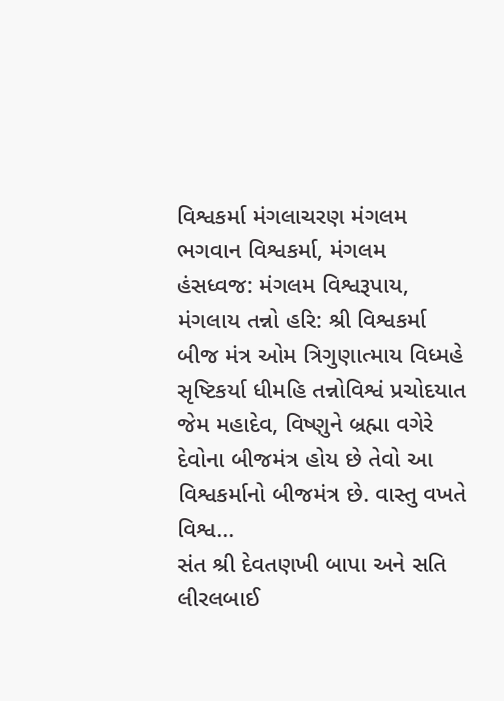વિશ્વકર્મા મંગલાચરણ મંગલમ ભગવાન વિશ્વકર્મા, મંગલમ હંસધ્વજ: મંગલમ વિશ્વરૂપાય, મંગલાય તન્નો હરિ: શ્રી વિશ્વકર્મા બીજ મંત્ર ઓમ ત્રિગુણાત્માય વિધ્મહે સૃષ્ટિકર્યા ધીમહિ તન્નોવિશ્વં પ્રચોદયાત જેમ મહાદેવ, વિષ્ણુને બ્રહ્મા વગેરે દેવોના બીજમંત્ર હોય છે તેવો આ વિશ્વકર્માનો બીજમંત્ર છે. વાસ્તુ વખતે વિશ્વ...
સંત શ્રી દેવતણખી બાપા અને સતિ લીરલબાઈ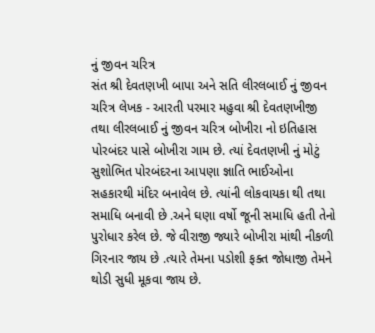નું જીવન ચરિત્ર
સંત શ્રી દેવતણખી બાપા અને સતિ લીરલબાઈ નું જીવન ચરિત્ર લેખક - આરતી પરમાર મહુવા શ્રી દેવતણખીજી તથા લીરલબાઈ નું જીવન ચરિત્ર બોખીરા નો ઇતિહાસ પોરબંદર પાસે બોખીરા ગામ છે. ત્યાં દેવતણખી નું મોટું સુશોભિત પોરબંદરના આપણા જ્ઞાતિ ભાઈઓના સહકારથી મંદિર બનાવેલ છે. ત્યાંની લોકવાયકા થી તથા સમાધિ બનાવી છે .અને ઘણા વર્ષો જૂની સમાધિ હતી તેનો પુરોધાર કરેલ છે. જે વીરાજી જ્યારે બોખીરા માંથી નીકળી ગિરનાર જાય છે .ત્યારે તેમના પડોશી ફક્ત જોધાજી તેમને થોડી સુધી મૂકવા જાય છે.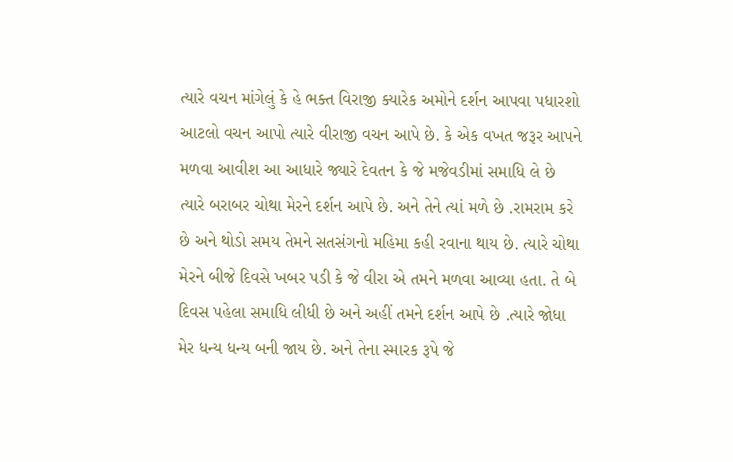ત્યારે વચન માંગેલું કે હે ભક્ત વિરાજી ક્યારેક અમોને દર્શન આપવા પધારશો આટલો વચન આપો ત્યારે વીરાજી વચન આપે છે. કે એક વખત જરૂર આપને મળવા આવીશ આ આધારે જ્યારે દેવતન કે જે મજેવડીમાં સમાધિ લે છે ત્યારે બરાબર ચોથા મેરને દર્શન આપે છે. અને તેને ત્યાં મળે છે .રામરામ કરે છે અને થોડો સમય તેમને સતસંગનો મહિમા કહી રવાના થાય છે. ત્યારે ચોથા મેરને બીજે દિવસે ખબર પડી કે જે વીરા એ તમને મળવા આવ્યા હતા. તે બે દિવસ પહેલા સમાધિ લીધી છે અને અહીં તમને દર્શન આપે છે .ત્યારે જોધા મેર ધન્ય ધન્ય બની જાય છે. અને તેના સ્મારક રૂપે જે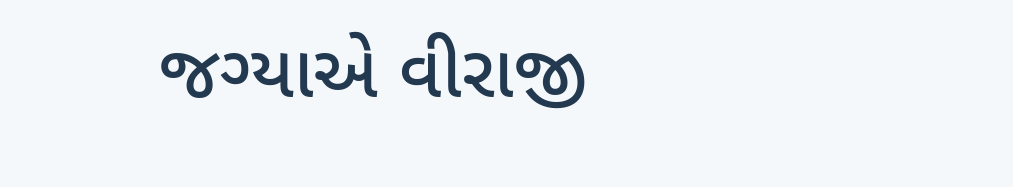જગ્યાએ વીરાજી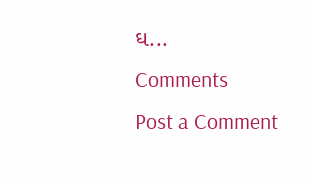ઘ...
Comments
Post a Comment